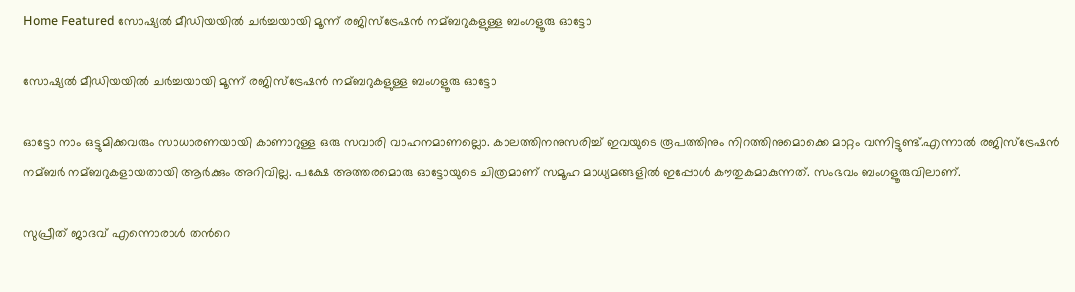Home Featured സോഷ്യല്‍ മീഡിയയില്‍ ചര്‍ച്ചയായി മൂന്ന് രജിസ്‌ട്രേഷന്‍ നമ്ബറുകളുള്ള ബംഗളൂരു ഓട്ടോ

സോഷ്യല്‍ മീഡിയയില്‍ ചര്‍ച്ചയായി മൂന്ന് രജിസ്‌ട്രേഷന്‍ നമ്ബറുകളുള്ള ബംഗളൂരു ഓട്ടോ

ഓട്ടോ നാം ഒട്ടുമിക്കവരും സാധാരണയായി കാണാറുള്ള ഒരു സവാരി വാഹനമാണല്ലൊ. കാലത്തിനനുസരിച്ച്‌ ഇവയുടെ രൂപത്തിനും നിറത്തിനുമൊക്കെ മാറ്റം വന്നിട്ടുണ്ട്.എന്നാല്‍ രജിസ്‌ട്രേഷന്‍ നമ്ബര്‍ നമ്ബറുകളായതായി ആര്‍ക്കും അറിവില്ല. പക്ഷേ അത്തരമൊരു ഓട്ടോയുടെ ചിത്രമാണ് സമൂഹ മാധ്യമങ്ങളില്‍ ഇപ്പോള്‍ കൗതുകമാകുന്നത്. സംഭവം ബംഗളൂരുവിലാണ്.

സുപ്രീത് ജാദവ് എന്നൊരാള്‍ തന്‍റെ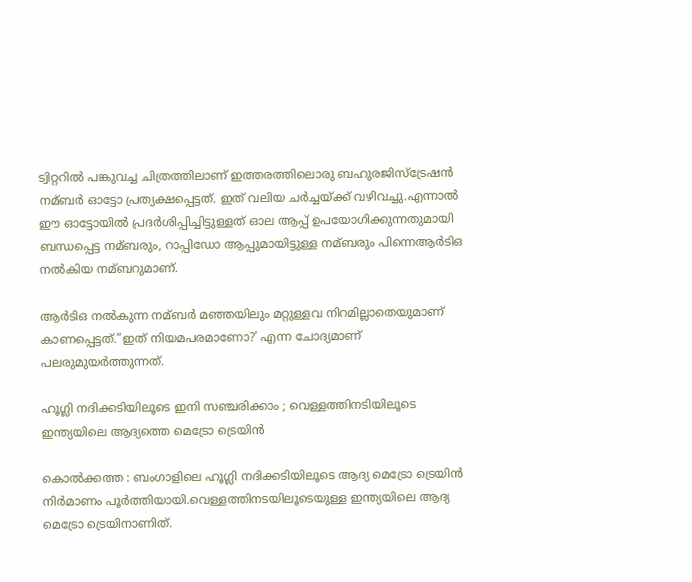ട്വിറ്ററില്‍ പങ്കുവച്ച ചിത്രത്തിലാണ് ഇത്തരത്തിലൊരു ബഹുരജിസ്‌ട്രേഷന്‍ നമ്ബര്‍ ഓട്ടോ പ്രത്യക്ഷപ്പെട്ടത്. ഇത് വലിയ ചര്‍ച്ചയ്ക്ക് വഴിവച്ചു.എന്നാല്‍ ഈ ഓട്ടോയില്‍ പ്രദര്‍ശിപ്പിച്ചിട്ടുള്ളത് ഓല ആപ്പ് ഉപയോഗിക്കുന്നതുമായി ബന്ധപ്പെട്ട നമ്ബരും, റാപ്പിഡോ ആപ്പുമായിട്ടുള്ള നമ്ബരും പിന്നെആര്‍ടിഒ നല്‍കിയ നമ്ബറുമാണ്.

ആര്‍ടിഒ നല്‍കുന്ന നമ്ബര്‍ മഞ്ഞയിലും മറ്റുള്ളവ നിറമില്ലാതെയുമാണ് കാണപ്പെട്ടത്.”ഇത് നിയമപരമാണോ?’ എന്ന ചോദ്യമാണ് പലരുമുയര്‍ത്തുന്നത്.

ഹൂഗ്ലി നദിക്കടിയിലൂടെ ഇനി സഞ്ചരിക്കാം ; വെള്ളത്തിനടിയിലൂടെ ഇന്ത്യയിലെ ആദ്യത്തെ മെട്രോ ട്രെയിന്‍

കൊല്‍ക്കത്ത : ബംഗാളിലെ ഹൂഗ്ലി നദിക്കടിയിലൂടെ ആദ്യ മെട്രോ ട്രെയിന്‍ നിര്‍മാണം പൂര്‍ത്തിയായി.വെള്ളത്തിനടയിലൂടെയുള്ള ഇന്ത്യയിലെ ആദ്യ മെട്രോ ട്രെയിനാണിത്.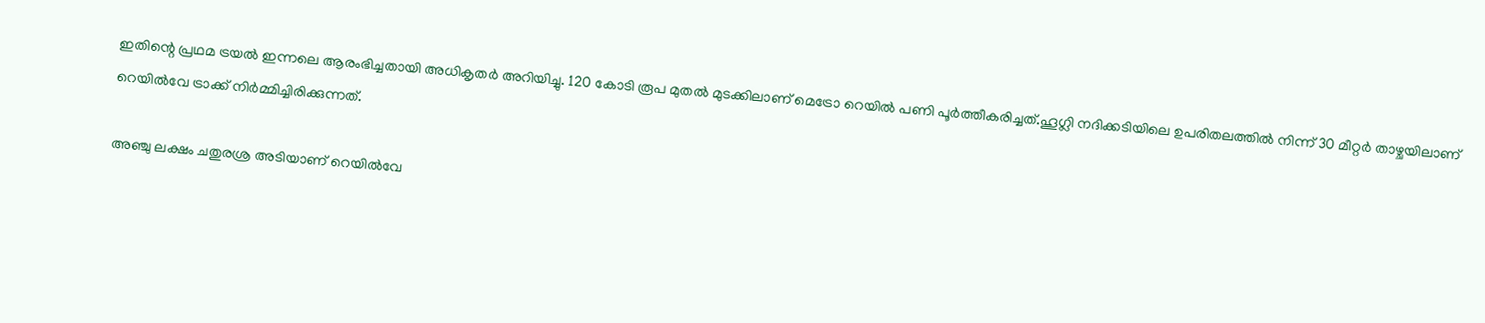ഇതിന്റെ പ്രഥമ ട്രയല്‍ ഇന്നലെ ആരംഭിച്ചതായി അധികൃതര്‍ അറിയിച്ചു. 120 കോടി രൂപ മുതല്‍ മുടക്കിലാണ് മെട്രോ റെയില്‍ പണി പൂര്‍ത്തീകരിച്ചത്.ഹൂഗ്ലി നദിക്കടിയിലെ ഉപരിതലത്തില്‍ നിന്ന് 30 മീറ്റര്‍ താഴ്ചയിലാണ് റെയില്‍വേ ട്രാക്ക് നിര്‍മ്മിച്ചിരിക്കുന്നത്.

അഞ്ചു ലക്ഷം ചതുരശ്ര അടിയാണ് റെയില്‍വേ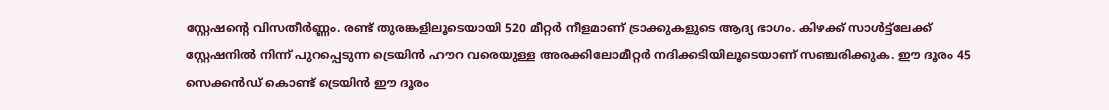സ്റ്റേഷന്റെ വിസതീര്‍ണ്ണം. രണ്ട് തുരങ്കളിലൂടെയായി 520 മീറ്റര്‍ നീളമാണ് ട്രാക്കുകളുടെ ആദ്യ ഭാഗം. കിഴക്ക് സാള്‍ട്ട്‌ലേക്ക് സ്റ്റേഷനില്‍ നിന്ന് പുറപ്പെടുന്ന ട്രെയിന്‍ ഹൗറ വരെയുള്ള അരക്കിലോമീറ്റര്‍ നദിക്കടിയിലൂടെയാണ് സഞ്ചരിക്കുക. ഈ ദൂരം 45 സെക്കന്‍ഡ് കൊണ്ട് ട്രെയിന്‍ ഈ ദൂരം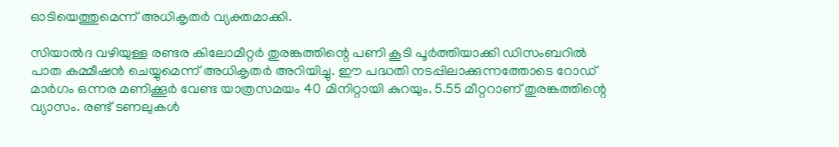ഓടിയെത്തുമെന്ന് അധികൃതര്‍ വ്യക്തമാക്കി.

സിയാല്‍ദ വഴിയുള്ള രണ്ടര കിലോമീറ്റര്‍ തുരങ്കത്തിന്റെ പണി കൂടി പൂര്‍ത്തിയാക്കി ഡിസംബറില്‍ പാത കമ്മീഷന്‍ ചെയ്യുമെന്ന് അധികൃതര്‍ അറിയിച്ചു. ഈ പദ്ധതി നടപ്പിലാക്കുന്നത്തോടെ റോഡ് മാര്‍ഗം ഒന്നര മണിക്കൂര്‍ വേണ്ട യാത്രസമയം 40 മിനിറ്റായി കുറയും. 5.55 മീറ്ററാണ് തുരങ്കത്തിന്റെ വ്യാസം. രണ്ട് ടണലുകള്‍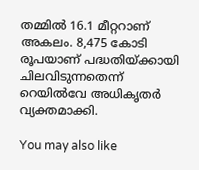തമ്മില്‍ 16.1 മീറ്ററാണ് അകലം. 8,475 കോടി രൂപയാണ് പദ്ധതിയ്‌ക്കായി ചിലവിടുന്നതെന്ന് റെയില്‍വേ അധികൃതര്‍ വ്യക്തമാക്കി.

You may also like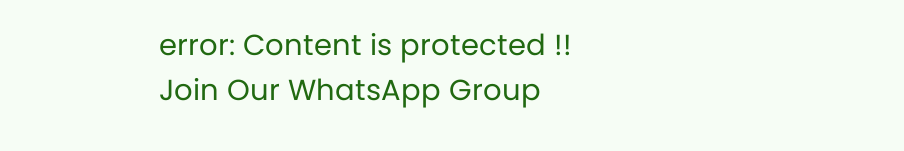error: Content is protected !!
Join Our WhatsApp Group